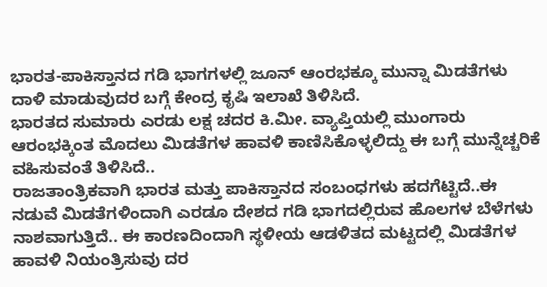ಭಾರತ-ಪಾಕಿಸ್ತಾನದ ಗಡಿ ಭಾಗಗಳಲ್ಲಿ ಜೂನ್ ಆಂರಭಕ್ಕೂ ಮುನ್ನಾ ಮಿಡತೆಗಳು ದಾಳಿ ಮಾಡುವುದರ ಬಗ್ಗೆ ಕೇಂದ್ರ ಕೃಷಿ ಇಲಾಖೆ ತಿಳಿಸಿದೆ.
ಭಾರತದ ಸುಮಾರು ಎರಡು ಲಕ್ಷ ಚದರ ಕಿ.ಮೀ. ವ್ಯಾಪ್ತಿಯಲ್ಲಿ ಮುಂಗಾರು ಆರಂಭಕ್ಕಿಂತ ಮೊದಲು ಮಿಡತೆಗಳ ಹಾವಳಿ ಕಾಣಿಸಿಕೊಳ್ಳಲಿದ್ದು ಈ ಬಗ್ಗೆ ಮುನ್ನೆಚ್ಚರಿಕೆ ವಹಿಸುವಂತೆ ತಿಳಿಸಿದೆ..
ರಾಜತಾಂತ್ರಿಕವಾಗಿ ಭಾರತ ಮತ್ತು ಪಾಕಿಸ್ತಾನದ ಸಂಬಂಧಗಳು ಹದಗೆಟ್ಟಿದೆ..ಈ ನಡುವೆ ಮಿಡತೆಗಳಿಂದಾಗಿ ಎರಡೂ ದೇಶದ ಗಡಿ ಭಾಗದಲ್ಲಿರುವ ಹೊಲಗಳ ಬೆಳೆಗಳು ನಾಶವಾಗುತ್ತಿದೆ.. ಈ ಕಾರಣದಿಂದಾಗಿ ಸ್ಥಳೀಯ ಆಡಳಿತದ ಮಟ್ಟದಲ್ಲಿ ಮಿಡತೆಗಳ ಹಾವಳಿ ನಿಯಂತ್ರಿಸುವು ದರ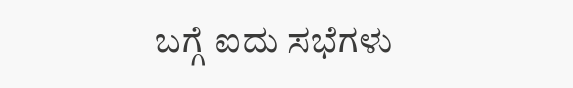ಬಗ್ಗೆ ಐದು ಸಭೆಗಳು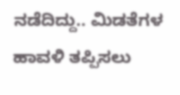ನಡೆದಿದ್ದು.. ಮಿಡತೆಗಳ ಹಾವಳಿ ತಪ್ಪಿಸಲು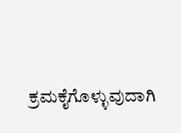ಕ್ರಮಕೈಗೊಳ್ಳುವುದಾಗಿ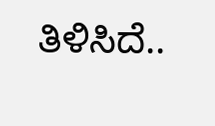ತಿಳಿಸಿದೆ..